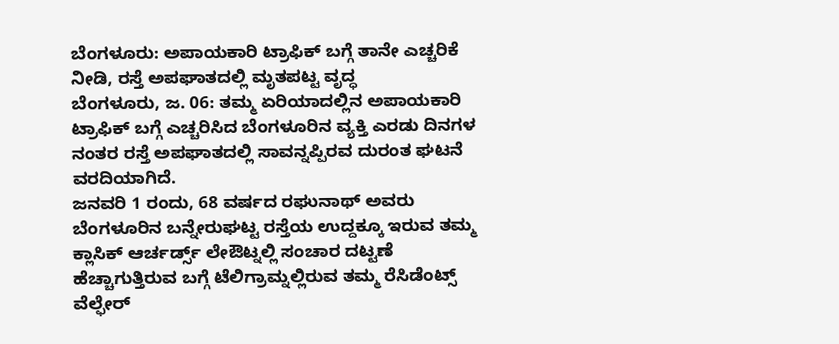ಬೆಂಗಳೂರು: ಅಪಾಯಕಾರಿ ಟ್ರಾಫಿಕ್ ಬಗ್ಗೆ ತಾನೇ ಎಚ್ಚರಿಕೆ ನೀಡಿ, ರಸ್ತೆ ಅಪಘಾತದಲ್ಲಿ ಮೃತಪಟ್ಟ ವೃದ್ಧ
ಬೆಂಗಳೂರು, ಜ. 06: ತಮ್ಮ ಏರಿಯಾದಲ್ಲಿನ ಅಪಾಯಕಾರಿ ಟ್ರಾಫಿಕ್ ಬಗ್ಗೆ ಎಚ್ಚರಿಸಿದ ಬೆಂಗಳೂರಿನ ವ್ಯಕ್ತಿ ಎರಡು ದಿನಗಳ ನಂತರ ರಸ್ತೆ ಅಪಘಾತದಲ್ಲಿ ಸಾವನ್ನಪ್ಪಿರವ ದುರಂತ ಘಟನೆ ವರದಿಯಾಗಿದೆ.
ಜನವರಿ 1 ರಂದು, 68 ವರ್ಷದ ರಘುನಾಥ್ ಅವರು ಬೆಂಗಳೂರಿನ ಬನ್ನೇರುಘಟ್ಟ ರಸ್ತೆಯ ಉದ್ದಕ್ಕೂ ಇರುವ ತಮ್ಮ ಕ್ಲಾಸಿಕ್ ಆರ್ಚರ್ಡ್ಸ್ ಲೇಔಟ್ನಲ್ಲಿ ಸಂಚಾರ ದಟ್ಟಣೆ ಹೆಚ್ಚಾಗುತ್ತಿರುವ ಬಗ್ಗೆ ಟೆಲಿಗ್ರಾಮ್ನಲ್ಲಿರುವ ತಮ್ಮ ರೆಸಿಡೆಂಟ್ಸ್ ವೆಲ್ಫೇರ್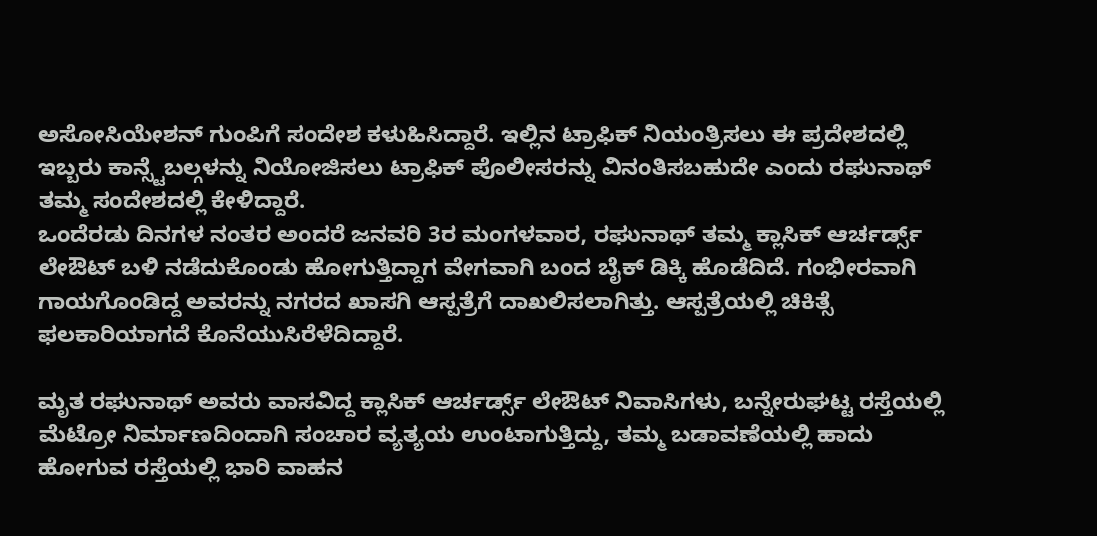ಅಸೋಸಿಯೇಶನ್ ಗುಂಪಿಗೆ ಸಂದೇಶ ಕಳುಹಿಸಿದ್ದಾರೆ. ಇಲ್ಲಿನ ಟ್ರಾಫಿಕ್ ನಿಯಂತ್ರಿಸಲು ಈ ಪ್ರದೇಶದಲ್ಲಿ ಇಬ್ಬರು ಕಾನ್ಸ್ಟೆಬಲ್ಗಳನ್ನು ನಿಯೋಜಿಸಲು ಟ್ರಾಫಿಕ್ ಪೊಲೀಸರನ್ನು ವಿನಂತಿಸಬಹುದೇ ಎಂದು ರಘುನಾಥ್ ತಮ್ಮ ಸಂದೇಶದಲ್ಲಿ ಕೇಳಿದ್ದಾರೆ.
ಒಂದೆರಡು ದಿನಗಳ ನಂತರ ಅಂದರೆ ಜನವರಿ 3ರ ಮಂಗಳವಾರ, ರಘುನಾಥ್ ತಮ್ಮ ಕ್ಲಾಸಿಕ್ ಆರ್ಚರ್ಡ್ಸ್ ಲೇಔಟ್ ಬಳಿ ನಡೆದುಕೊಂಡು ಹೋಗುತ್ತಿದ್ದಾಗ ವೇಗವಾಗಿ ಬಂದ ಬೈಕ್ ಡಿಕ್ಕಿ ಹೊಡೆದಿದೆ. ಗಂಭೀರವಾಗಿ ಗಾಯಗೊಂಡಿದ್ದ ಅವರನ್ನು ನಗರದ ಖಾಸಗಿ ಆಸ್ಪತ್ರೆಗೆ ದಾಖಲಿಸಲಾಗಿತ್ತು. ಆಸ್ಪತ್ರೆಯಲ್ಲಿ ಚಿಕಿತ್ಸೆ ಫಲಕಾರಿಯಾಗದೆ ಕೊನೆಯುಸಿರೆಳೆದಿದ್ದಾರೆ.

ಮೃತ ರಘುನಾಥ್ ಅವರು ವಾಸವಿದ್ದ ಕ್ಲಾಸಿಕ್ ಆರ್ಚರ್ಡ್ಸ್ ಲೇಔಟ್ ನಿವಾಸಿಗಳು, ಬನ್ನೇರುಘಟ್ಟ ರಸ್ತೆಯಲ್ಲಿ ಮೆಟ್ರೋ ನಿರ್ಮಾಣದಿಂದಾಗಿ ಸಂಚಾರ ವ್ಯತ್ಯಯ ಉಂಟಾಗುತ್ತಿದ್ದು, ತಮ್ಮ ಬಡಾವಣೆಯಲ್ಲಿ ಹಾದು ಹೋಗುವ ರಸ್ತೆಯಲ್ಲಿ ಭಾರಿ ವಾಹನ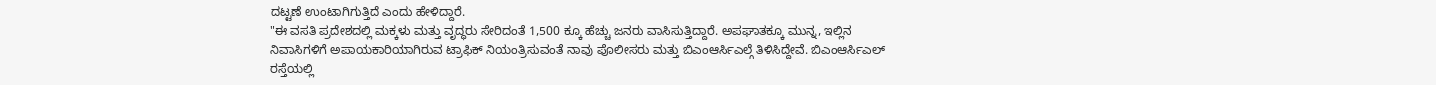ದಟ್ಟಣೆ ಉಂಟಾಗಿಗುತ್ತಿದೆ ಎಂದು ಹೇಳಿದ್ದಾರೆ.
"ಈ ವಸತಿ ಪ್ರದೇಶದಲ್ಲಿ ಮಕ್ಕಳು ಮತ್ತು ವೃದ್ಧರು ಸೇರಿದಂತೆ 1,500 ಕ್ಕೂ ಹೆಚ್ಚು ಜನರು ವಾಸಿಸುತ್ತಿದ್ದಾರೆ. ಅಪಘಾತಕ್ಕೂ ಮುನ್ನ, ಇಲ್ಲಿನ ನಿವಾಸಿಗಳಿಗೆ ಅಪಾಯಕಾರಿಯಾಗಿರುವ ಟ್ರಾಫಿಕ್ ನಿಯಂತ್ರಿಸುವಂತೆ ನಾವು ಪೊಲೀಸರು ಮತ್ತು ಬಿಎಂಆರ್ಸಿಎಲ್ಗೆ ತಿಳಿಸಿದ್ದೇವೆ. ಬಿಎಂಆರ್ಸಿಎಲ್ ರಸ್ತೆಯಲ್ಲಿ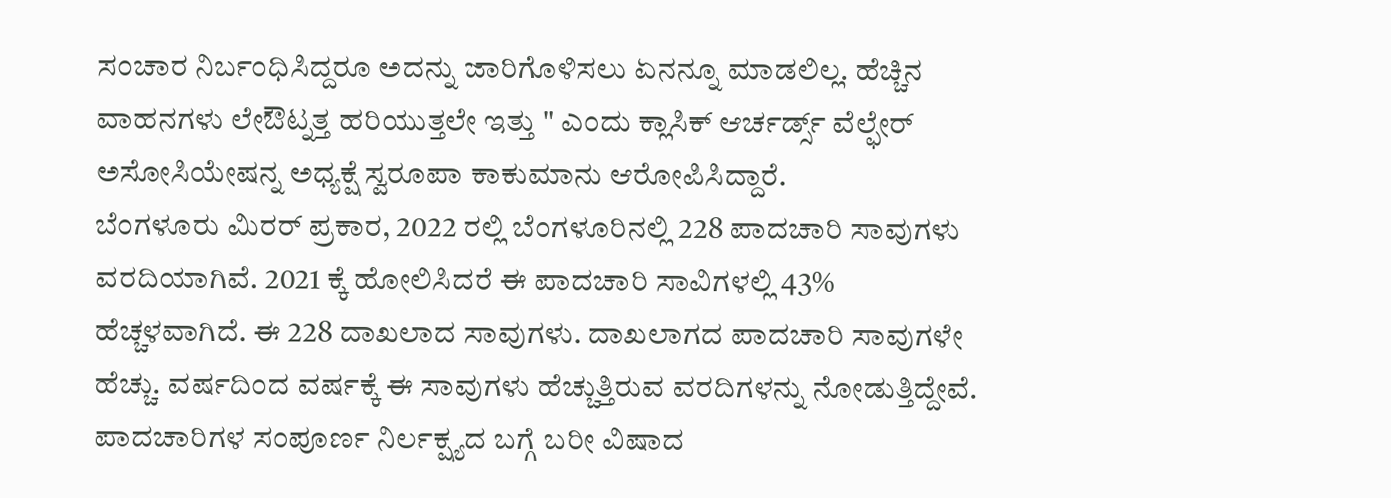ಸಂಚಾರ ನಿರ್ಬಂಧಿಸಿದ್ದರೂ ಅದನ್ನು ಜಾರಿಗೊಳಿಸಲು ಏನನ್ನೂ ಮಾಡಲಿಲ್ಲ. ಹೆಚ್ಚಿನ ವಾಹನಗಳು ಲೇಔಟ್ನತ್ತ ಹರಿಯುತ್ತಲೇ ಇತ್ತು " ಎಂದು ಕ್ಲಾಸಿಕ್ ಆರ್ಚರ್ಡ್ಸ್ ವೆಲ್ಫೇರ್ ಅಸೋಸಿಯೇಷನ್ನ ಅಧ್ಯಕ್ಷೆ ಸ್ವರೂಪಾ ಕಾಕುಮಾನು ಆರೋಪಿಸಿದ್ದಾರೆ.
ಬೆಂಗಳೂರು ಮಿರರ್ ಪ್ರಕಾರ, 2022 ರಲ್ಲಿ ಬೆಂಗಳೂರಿನಲ್ಲಿ 228 ಪಾದಚಾರಿ ಸಾವುಗಳು ವರದಿಯಾಗಿವೆ. 2021 ಕ್ಕೆ ಹೋಲಿಸಿದರೆ ಈ ಪಾದಚಾರಿ ಸಾವಿಗಳಲ್ಲಿ 43% ಹೆಚ್ಚಳವಾಗಿದೆ. ಈ 228 ದಾಖಲಾದ ಸಾವುಗಳು. ದಾಖಲಾಗದ ಪಾದಚಾರಿ ಸಾವುಗಳೇ ಹೆಚ್ಚು. ವರ್ಷದಿಂದ ವರ್ಷಕ್ಕೆ ಈ ಸಾವುಗಳು ಹೆಚ್ಚುತ್ತಿರುವ ವರದಿಗಳನ್ನು ನೋಡುತ್ತಿದ್ದೇವೆ. ಪಾದಚಾರಿಗಳ ಸಂಪೂರ್ಣ ನಿರ್ಲಕ್ಷ್ಯದ ಬಗ್ಗೆ ಬರೀ ವಿಷಾದ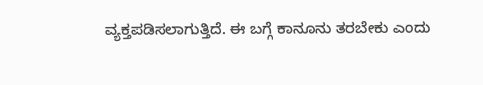ವ್ಯಕ್ತಪಡಿಸಲಾಗುತ್ತಿದೆ. ಈ ಬಗ್ಗೆ ಕಾನೂನು ತರಬೇಕು ಎಂದು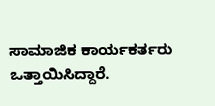ಸಾಮಾಜಿಕ ಕಾರ್ಯಕರ್ತರು ಒತ್ತಾಯಿಸಿದ್ದಾರೆ.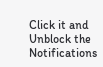Click it and Unblock the Notifications